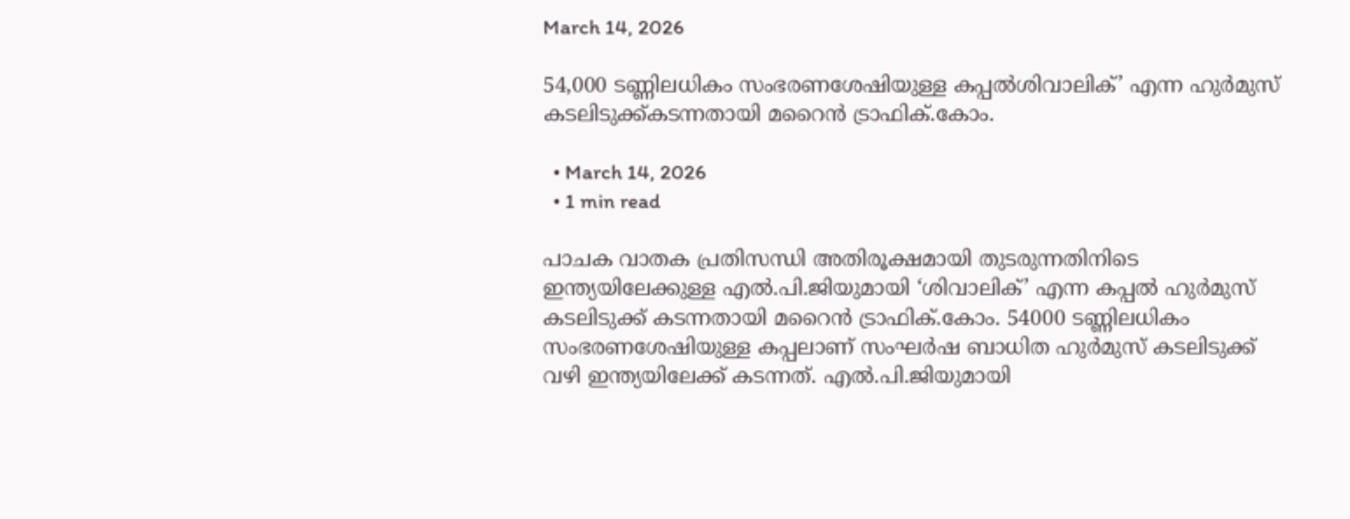March 14, 2026

54,000 ടണ്ണിലധികം സംഭരണശേഷിയുള്ള കപ്പൽശിവാലിക്’ എന്ന ഹുർമുസ് കടലിടുക്ക്കടന്നതായി മറൈൻ ട്രാഫിക്.കോം.

  • March 14, 2026
  • 1 min read

പാചക വാതക പ്രതിസന്ധി അതിരൂക്ഷമായി തുടരുന്നതിനിടെ ഇന്ത്യയിലേക്കുള്ള എൽ.പി.ജിയുമായി ‘ശിവാലിക്’ എന്ന കപ്പൽ ഹുർമുസ് കടലിടുക്ക് കടന്നതായി മറൈൻ ട്രാഫിക്.കോം. 54000 ടണ്ണിലധികം സംഭരണശേഷിയുള്ള കപ്പലാണ് സംഘർഷ ബാധിത ഹുർമുസ് കടലിടുക്ക് വഴി ഇന്ത്യയിലേക്ക് കടന്നത്. എൽ.പി.ജിയുമായി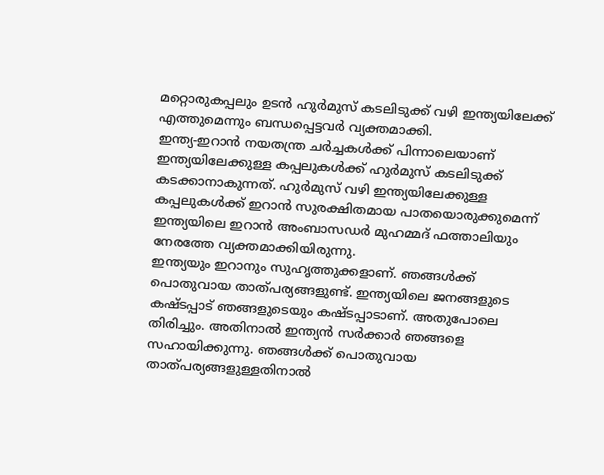മറ്റൊരുകപ്പലും ഉടൻ ഹുർമുസ് കടലിടുക്ക് വഴി ഇന്ത്യയിലേക്ക് എത്തുമെന്നും ബന്ധപ്പെട്ടവർ വ്യക്തമാക്കി.
ഇന്ത്യ-ഇറാൻ നയതന്ത്ര ചർച്ചകൾക്ക് പിന്നാലെയാണ് ഇന്ത്യയിലേക്കുള്ള കപ്പലുകൾക്ക് ഹുർമുസ് കടലിടുക്ക് കടക്കാനാകുന്നത്. ഹുർമുസ് വഴി ഇന്ത്യയിലേക്കുള്ള കപ്പലുകൾക്ക് ഇറാൻ സുരക്ഷിതമായ പാതയൊരുക്കുമെന്ന് ഇന്ത്യയിലെ ഇറാൻ അംബാസഡർ മുഹമ്മദ് ഫത്താലിയും നേരത്തേ വ്യക്തമാക്കിയിരുന്നു.
ഇന്ത്യയും ഇറാനും സുഹൃത്തുക്കളാണ്. ഞങ്ങൾക്ക് പൊതുവായ താത്പര്യങ്ങളുണ്ട്. ഇന്ത്യയിലെ ജനങ്ങളുടെ കഷ്ടപ്പാട് ഞങ്ങളുടെയും കഷ്ടപ്പാടാണ്. അതുപോലെ തിരിച്ചും. അതിനാൽ ഇന്ത്യൻ സർക്കാർ ഞങ്ങളെ സഹായിക്കുന്നു. ഞങ്ങൾക്ക് പൊതുവായ താത്പര്യങ്ങളുള്ളതിനാൽ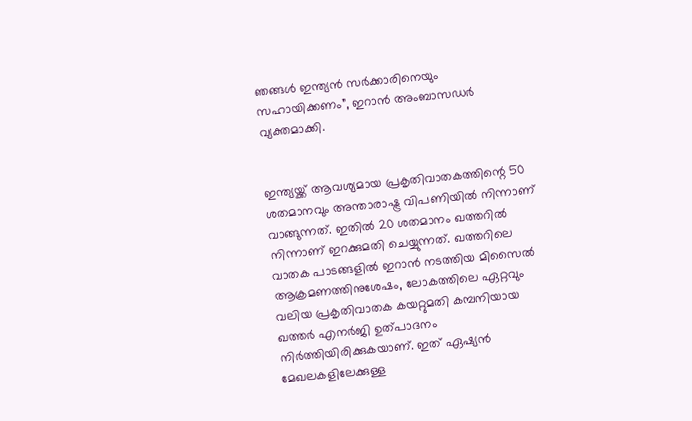ഞങ്ങൾ ഇന്ത്യൻ സർക്കാരിനെയും സഹായിക്കണം”, ഇറാൻ അംബാസഡർ വ്യക്തമാക്കി.


ഇന്ത്യയ്ക്ക് ആവശ്യമായ പ്രകൃതിവാതകത്തിന്റെ 50 ശതമാനവും അന്താരാഷ്ട്ര വിപണിയിൽ നിന്നാണ് വാങ്ങുന്നത്. ഇതിൽ 20 ശതമാനം ഖത്തറിൽ നിന്നാണ് ഇറക്കുമതി ചെയ്യുന്നത്. ഖത്തറിലെ വാതക പാടങ്ങളിൽ ഇറാൻ നടത്തിയ മിസൈൽ ആക്രമണത്തിനുശേഷം, ലോകത്തിലെ ഏറ്റവും വലിയ പ്രകൃതിവാതക കയറ്റുമതി കമ്പനിയായ ഖത്തർ എനർജി ഉത്പാദനം നിർത്തിയിരിക്കുകയാണ്. ഇത് ഏഷ്യൻ മേഖലകളിലേക്കുള്ള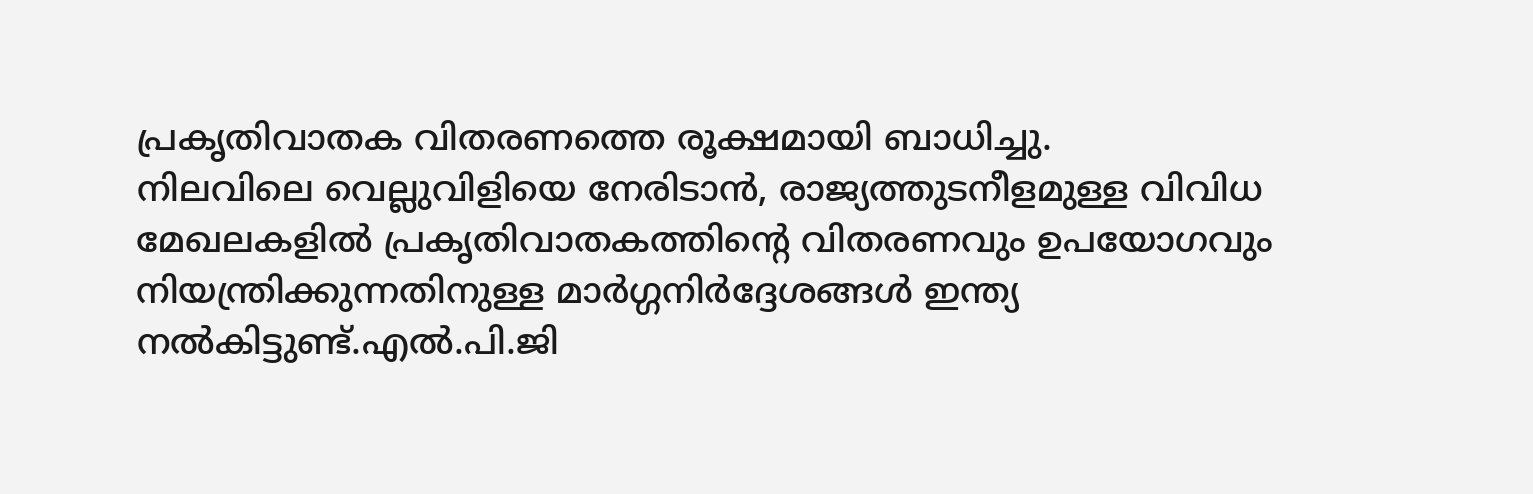പ്രകൃതിവാതക വിതരണത്തെ രൂക്ഷമായി ബാധിച്ചു.
നിലവിലെ വെല്ലുവിളിയെ നേരിടാൻ, രാജ്യത്തുടനീളമുള്ള വിവിധ മേഖലകളിൽ പ്രകൃതിവാതകത്തിന്റെ വിതരണവും ഉപയോഗവും നിയന്ത്രിക്കുന്നതിനുള്ള മാർഗ്ഗനിർദ്ദേശങ്ങൾ ഇന്ത്യ നൽകിട്ടുണ്ട്.എൽ.പി.ജി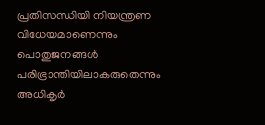പ്രതിസന്ധിയി നിയന്ത്രണ വിധേ‍യമാണെന്നും പൊതുജനങ്ങൾ പരിഭ്രാന്തിയിലാകരുതെന്നും അധികൃർ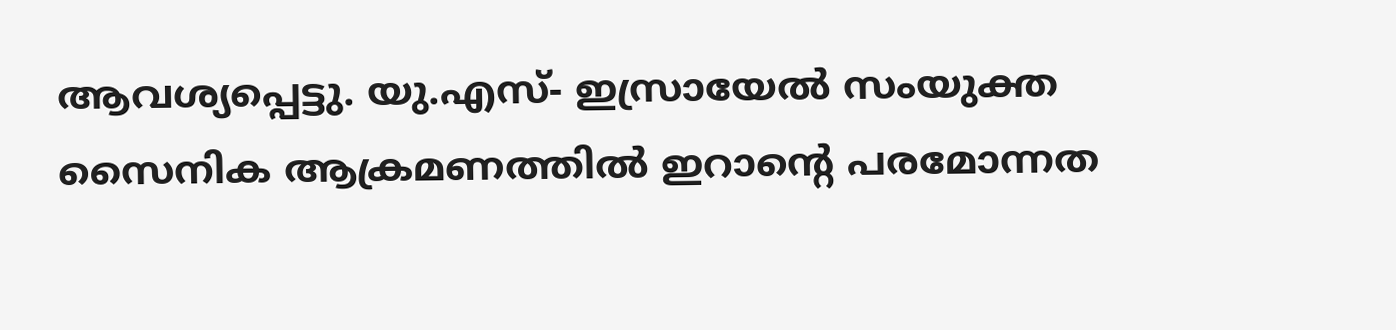ആവശ്യപ്പെട്ടു. യു.എസ്- ഇസ്രായേൽ സംയുക്ത സൈനിക ആക്രമണത്തിൽ ഇറാന്റെ പരമോന്നത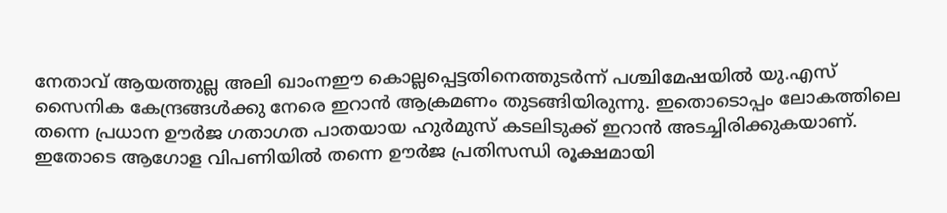നേതാവ് ആയത്തുല്ല അലി ഖാംനഈ കൊല്ലപ്പെട്ടതിനെത്തുടർന്ന് പശ്ചിമേഷയിൽ യു.എസ് സൈനിക കേന്ദ്രങ്ങൾക്കു നേരെ ഇറാൻ ആക്രമണം തുടങ്ങിയിരുന്നു. ഇതൊടൊപ്പം ലോകത്തിലെ തന്നെ പ്രധാന ഊർജ ഗതാഗത പാതയായ ഹുർമുസ് കടലിടുക്ക് ഇറാൻ അടച്ചിരിക്കുകയാണ്. ഇതോടെ ആഗോള വിപണിയിൽ തന്നെ ഊർജ പ്രതിസന്ധി രൂക്ഷമായി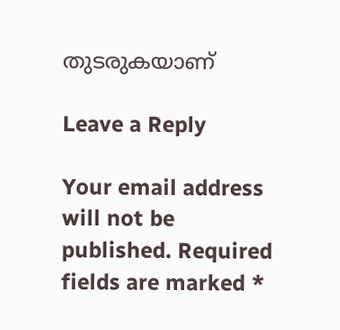തുടരുകയാണ്

Leave a Reply

Your email address will not be published. Required fields are marked *